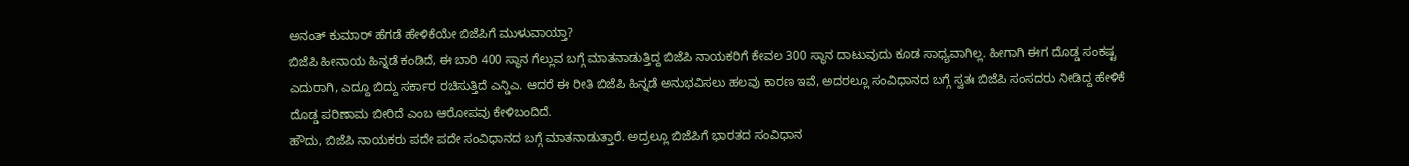ಅನಂತ್ ಕುಮಾರ್ ಹೆಗಡೆ ಹೇಳಿಕೆಯೇ ಬಿಜೆಪಿಗೆ ಮುಳುವಾಯ್ತಾ?
ಬಿಜೆಪಿ ಹೀನಾಯ ಹಿನ್ನಡೆ ಕಂಡಿದೆ, ಈ ಬಾರಿ 400 ಸ್ಥಾನ ಗೆಲ್ಲುವ ಬಗ್ಗೆ ಮಾತನಾಡುತ್ತಿದ್ದ ಬಿಜೆಪಿ ನಾಯಕರಿಗೆ ಕೇವಲ 300 ಸ್ಥಾನ ದಾಟುವುದು ಕೂಡ ಸಾಧ್ಯವಾಗಿಲ್ಲ. ಹೀಗಾಗಿ ಈಗ ದೊಡ್ಡ ಸಂಕಷ್ಟ ಎದುರಾಗಿ, ಎದ್ದೂ ಬಿದ್ದು ಸರ್ಕಾರ ರಚಿಸುತ್ತಿದೆ ಎನ್ಡಿಎ. ಆದರೆ ಈ ರೀತಿ ಬಿಜೆಪಿ ಹಿನ್ನಡೆ ಅನುಭವಿಸಲು ಹಲವು ಕಾರಣ ಇವೆ, ಅದರಲ್ಲೂ ಸಂವಿಧಾನದ ಬಗ್ಗೆ ಸ್ವತಃ ಬಿಜೆಪಿ ಸಂಸದರು ನೀಡಿದ್ದ ಹೇಳಿಕೆ ದೊಡ್ಡ ಪರಿಣಾಮ ಬೀರಿದೆ ಎಂಬ ಆರೋಪವು ಕೇಳಿಬಂದಿದೆ.
ಹೌದು, ಬಿಜೆಪಿ ನಾಯಕರು ಪದೇ ಪದೇ ಸಂವಿಧಾನದ ಬಗ್ಗೆ ಮಾತನಾಡುತ್ತಾರೆ. ಅದ್ರಲ್ಲೂ ಬಿಜೆಪಿಗೆ ಭಾರತದ ಸಂವಿಧಾನ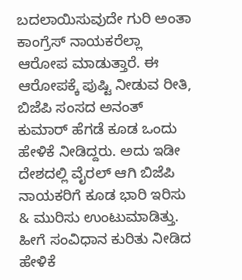ಬದಲಾಯಿಸುವುದೇ ಗುರಿ ಅಂತಾ ಕಾಂಗ್ರೆಸ್ ನಾಯಕರೆಲ್ಲಾ ಆರೋಪ ಮಾಡುತ್ತಾರೆ. ಈ ಆರೋಪಕ್ಕೆ ಪುಷ್ಟಿ ನೀಡುವ ರೀತಿ, ಬಿಜೆಪಿ ಸಂಸದ ಅನಂತ್ ಕುಮಾರ್ ಹೆಗಡೆ ಕೂಡ ಒಂದು ಹೇಳಿಕೆ ನೀಡಿದ್ದರು. ಅದು ಇಡೀ ದೇಶದಲ್ಲಿ ವೈರಲ್ ಆಗಿ ಬಿಜೆಪಿ ನಾಯಕರಿಗೆ ಕೂಡ ಭಾರಿ ಇರಿಸು & ಮುರಿಸು ಉಂಟುಮಾಡಿತ್ತು. ಹೀಗೆ ಸಂವಿಧಾನ ಕುರಿತು ನೀಡಿದ ಹೇಳಿಕೆ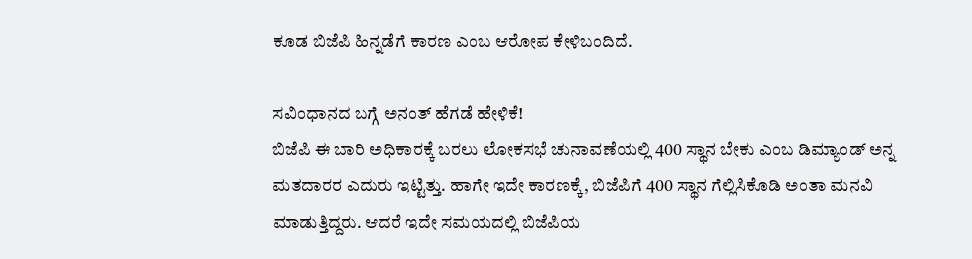ಕೂಡ ಬಿಜೆಪಿ ಹಿನ್ನಡೆಗೆ ಕಾರಣ ಎಂಬ ಆರೋಪ ಕೇಳಿಬಂದಿದೆ.

ಸವಿಂಧಾನದ ಬಗ್ಗೆ ಅನಂತ್ ಹೆಗಡೆ ಹೇಳಿಕೆ!
ಬಿಜೆಪಿ ಈ ಬಾರಿ ಅಧಿಕಾರಕ್ಕೆ ಬರಲು ಲೋಕಸಭೆ ಚುನಾವಣೆಯಲ್ಲಿ 400 ಸ್ಥಾನ ಬೇಕು ಎಂಬ ಡಿಮ್ಯಾಂಡ್ ಅನ್ನ ಮತದಾರರ ಎದುರು ಇಟ್ಟಿತ್ತು. ಹಾಗೇ ಇದೇ ಕಾರಣಕ್ಕೆ, ಬಿಜೆಪಿಗೆ 400 ಸ್ಥಾನ ಗೆಲ್ಲಿಸಿಕೊಡಿ ಅಂತಾ ಮನವಿ ಮಾಡುತ್ತಿದ್ದರು. ಆದರೆ ಇದೇ ಸಮಯದಲ್ಲಿ ಬಿಜೆಪಿಯ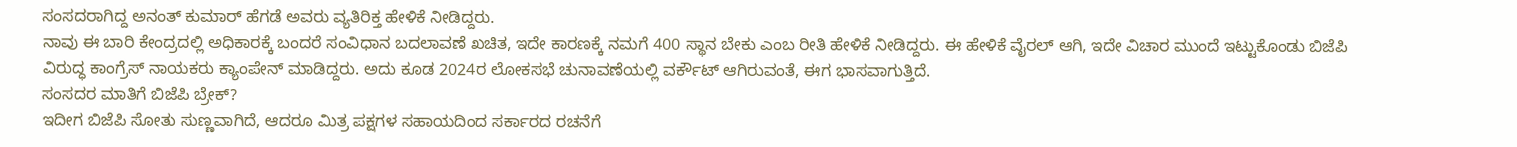ಸಂಸದರಾಗಿದ್ದ ಅನಂತ್ ಕುಮಾರ್ ಹೆಗಡೆ ಅವರು ವ್ಯತಿರಿಕ್ತ ಹೇಳಿಕೆ ನೀಡಿದ್ದರು.
ನಾವು ಈ ಬಾರಿ ಕೇಂದ್ರದಲ್ಲಿ ಅಧಿಕಾರಕ್ಕೆ ಬಂದರೆ ಸಂವಿಧಾನ ಬದಲಾವಣೆ ಖಚಿತ, ಇದೇ ಕಾರಣಕ್ಕೆ ನಮಗೆ 400 ಸ್ಥಾನ ಬೇಕು ಎಂಬ ರೀತಿ ಹೇಳಿಕೆ ನೀಡಿದ್ದರು. ಈ ಹೇಳಿಕೆ ವೈರಲ್ ಆಗಿ, ಇದೇ ವಿಚಾರ ಮುಂದೆ ಇಟ್ಟುಕೊಂಡು ಬಿಜೆಪಿ ವಿರುದ್ಧ ಕಾಂಗ್ರೆಸ್ ನಾಯಕರು ಕ್ಯಾಂಪೇನ್ ಮಾಡಿದ್ದರು. ಅದು ಕೂಡ 2024ರ ಲೋಕಸಭೆ ಚುನಾವಣೆಯಲ್ಲಿ ವರ್ಕೌಟ್ ಆಗಿರುವಂತೆ, ಈಗ ಭಾಸವಾಗುತ್ತಿದೆ.
ಸಂಸದರ ಮಾತಿಗೆ ಬಿಜೆಪಿ ಬ್ರೇಕ್?
ಇದೀಗ ಬಿಜೆಪಿ ಸೋತು ಸುಣ್ಣವಾಗಿದೆ, ಆದರೂ ಮಿತ್ರ ಪಕ್ಷಗಳ ಸಹಾಯದಿಂದ ಸರ್ಕಾರದ ರಚನೆಗೆ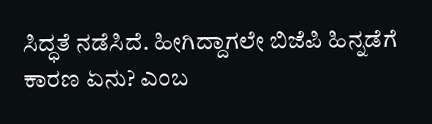ಸಿದ್ಧತೆ ನಡೆಸಿದೆ. ಹೀಗಿದ್ದಾಗಲೇ ಬಿಜೆಪಿ ಹಿನ್ನಡೆಗೆ ಕಾರಣ ಏನು? ಎಂಬ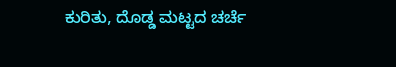ಕುರಿತು, ದೊಡ್ಡ ಮಟ್ಟದ ಚರ್ಚೆ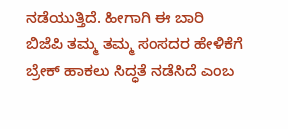ನಡೆಯುತ್ತಿದೆ. ಹೀಗಾಗಿ ಈ ಬಾರಿ ಬಿಜೆಪಿ ತಮ್ಮ ತಮ್ಮ ಸಂಸದರ ಹೇಳಿಕೆಗೆ ಬ್ರೇಕ್ ಹಾಕಲು ಸಿದ್ಧತೆ ನಡೆಸಿದೆ ಎಂಬ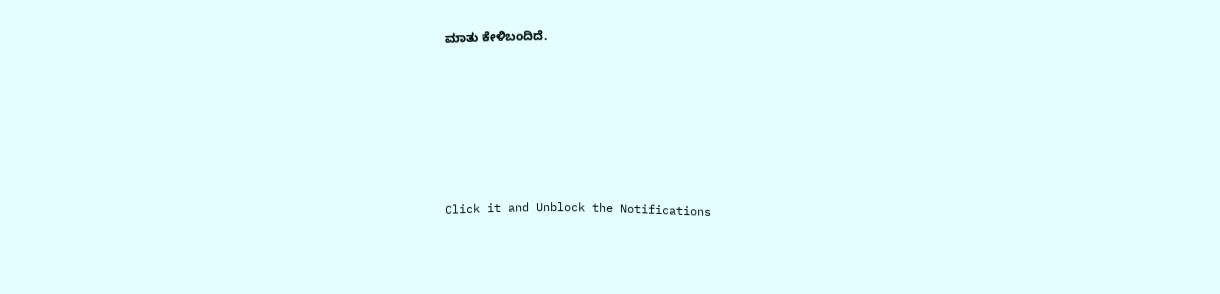ಮಾತು ಕೇಳಿಬಂದಿದೆ.












Click it and Unblock the Notifications